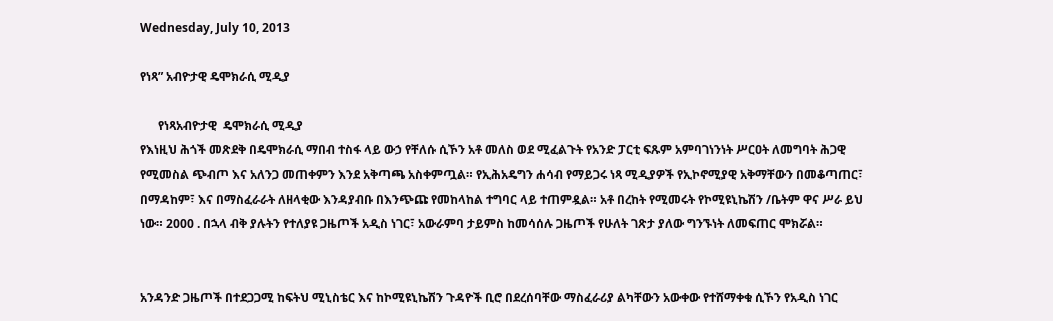Wednesday, July 10, 2013

የነጻ” አብዮታዊ ዴሞክራሲ ሚዲያ

      የነጻአብዮታዊ  ዴሞክራሲ ሚዲያ
የእነዚህ ሕጎች መጽደቅ በዴሞክራሲ ማበብ ተስፋ ላይ ውኃ የቸለሱ ሲኾን አቶ መለስ ወደ ሚፈልጉት የአንድ ፓርቲ ፍጹም አምባገነንነት ሥርዐት ለመግባት ሕጋዊ የሚመስል ጭብጦ እና አለንጋ መጠቀምን እንደ አቅጣጫ አስቀምጧል። የኢሕአዴግን ሐሳብ የማይጋሩ ነጻ ሚዲያዎች የኢኮኖሚያዊ አቅማቸውን በመቆጣጠር፣ በማዳከም፣ እና በማስፈራራት ለዘላቂው እንዳያብቡ በእንጭጩ የመከላከል ተግባር ላይ ተጠምዷል። አቶ በረከት የሚመሩት የኮሚዩኒኬሽን /ቤትም ዋና ሥራ ይህ ነው። 2000 . በኋላ ብቅ ያሉትን የተለያዩ ጋዜጦች አዲስ ነገር፣ አውራምባ ታይምስ ከመሳሰሉ ጋዜጦች የሁለት ገጽታ ያለው ግንኙነት ለመፍጠር ሞክሯል።


አንዳንድ ጋዜጦች በተደጋጋሚ ከፍትህ ሚኒስቴር እና ከኮሚዩኒኬሽን ጉዳዮች ቢሮ በደረሰባቸው ማስፈራሪያ ልካቸውን አውቀው የተሸማቀቁ ሲኾን የአዲስ ነገር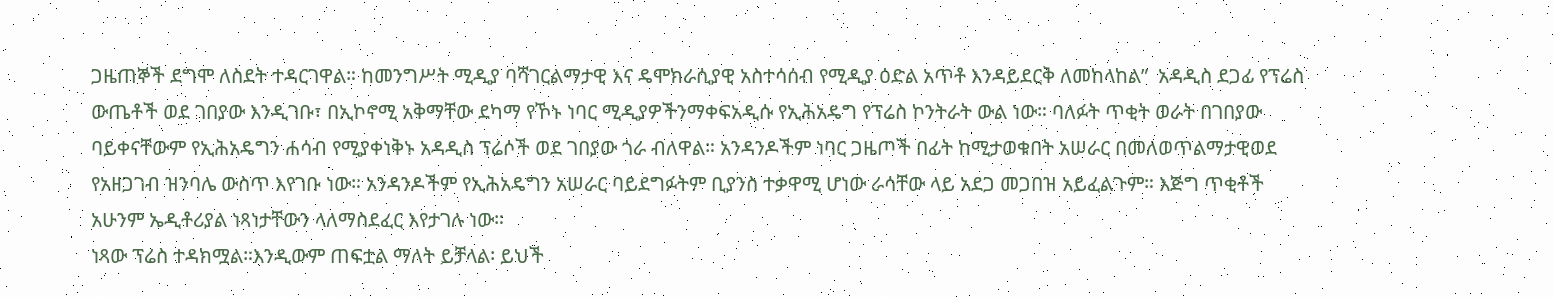ጋዜጠኞች ደግሞ ለስደት ተዳርገዋል። ከመንግሥት ሚዲያ ባሻገርልማታዊ እና ዴሞክራሲያዊ አስተሳሰብ የሚዲያ ዕድል አጥቶ እንዳይደርቅ ለመከላከል”  አዳዲስ ደጋፊ የፕሬስ ውጤቶች ወደ ገበያው እንዲገቡ፣ በኢኮኖሚ አቅማቸው ደካማ የኾኑ ነባር ሚዲያዎችንማቀፍአዲሱ የኢሕአዴግ የፕሬስ ኮንትራት ውል ነው። ባለፉት ጥቂት ወራት በገበያው ባይቀናቸውም የኢሕአዴግን ሐሳብ የሚያቀነቅኑ አዳዲስ ፕሬሶች ወደ ገበያው ጎራ ብለዋል። አንዳንዶችም ነባር ጋዜጦች በፊት ከሚታወቁበት አሠራር በመለወጥልማታዊወደ የአዘጋገብ ዝንባሌ ውስጥ እየገቡ ነው። አንዳንዶችም የኢሕአዴግን አሠራር ባይደግፉትም ቢያንስ ተቃዋሚ ሆነው ራሳቸው ላይ አደጋ መጋበዝ አይፈልጉም። እጅግ ጥቂቶች አሁንም ኤዲቶሪያል ነጻነታቸውን ላለማስደፈር እየታገሉ ነው።
ነጻው ፕሬስ ተዳክሟል።እንዲውም ጠፍቷል ማለት ይቻላል፡ ይህች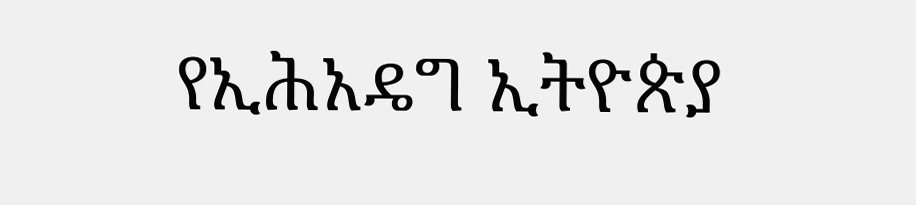የኢሕአዴግ ኢትዮጵያ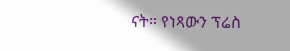ናት። የነጻውን ፕሬስ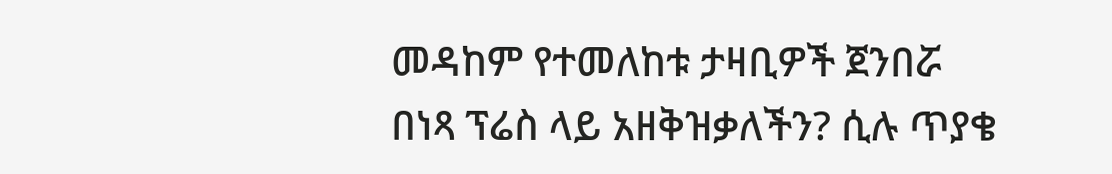መዳከም የተመለከቱ ታዛቢዎች ጀንበሯ በነጻ ፕሬስ ላይ አዘቅዝቃለችን? ሲሉ ጥያቄ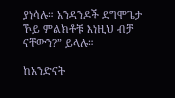ያነሳሉ። አንዳንዶች ደግሞጌታ ኾይ ምልክቶቹ እነዚህ ብቻ ናቸውን?” ይላሉ።

ከአንድናት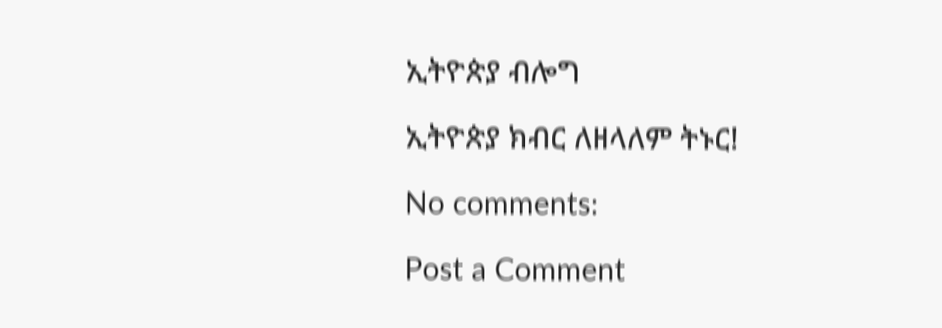ኢትዮጵያ ብሎግ

ኢትዮጵያ ክብር ለዘላለም ትኑር!

No comments:

Post a Comment